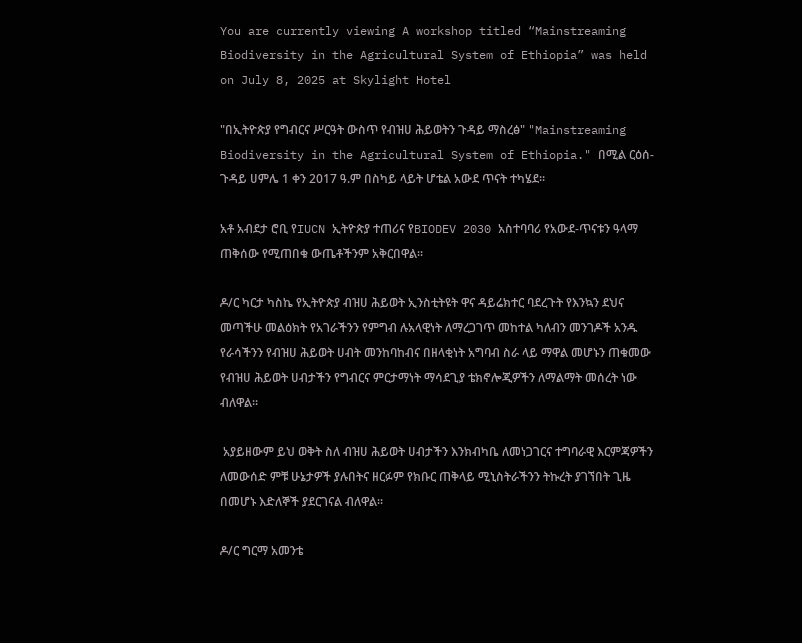You are currently viewing A workshop titled “Mainstreaming Biodiversity in the Agricultural System of Ethiopia” was held on July 8, 2025 at Skylight Hotel

"በኢትዮጵያ የግብርና ሥርዓት ውስጥ የብዝሀ ሕይወትን ጉዳይ ማስረፅ" "Mainstreaming Biodiversity in the Agricultural System of Ethiopia." በሚል ርዕሰ-ጉዳይ ሀምሌ 1 ቀን 2017 ዓ.ም በስካይ ላይት ሆቴል አውደ ጥናት ተካሄደ፡፡

አቶ አብደታ ሮቢ የIUCN ኢትዮጵያ ተጠሪና የBIODEV 2030 አስተባባሪ የአውደ-ጥናቱን ዓላማ ጠቅሰው የሚጠበቁ ውጤቶችንም አቅርበዋል፡፡

ዶ/ር ካርታ ካስኬ የኢትዮጵያ ብዝሀ ሕይወት ኢንስቲትዩት ዋና ዳይሬክተር ባደረጉት የእንኳን ደህና መጣችሁ መልዕክት የአገራችንን የምግብ ሉአላዊነት ለማረጋገጥ መከተል ካለብን መንገዶች አንዱ የራሳችንን የብዝሀ ሕይወት ሀብት መንከባከብና በዘላቂነት አግባብ ስራ ላይ ማዋል መሆኑን ጠቁመው የብዝሀ ሕይወት ሀብታችን የግብርና ምርታማነት ማሳደጊያ ቴክኖሎጂዎችን ለማልማት መሰረት ነው ብለዋል፡፡

 አያይዘውም ይህ ወቅት ስለ ብዝሀ ሕይወት ሀብታችን እንክብካቤ ለመነጋገርና ተግባራዊ እርምጃዎችን ለመውሰድ ምቹ ሁኔታዎች ያሉበትና ዘርፉም የክቡር ጠቅላይ ሚኒስትራችንን ትኩረት ያገኘበት ጊዜ በመሆኑ እድለኞች ያደርገናል ብለዋል፡፡

ዶ/ር ግርማ አመንቴ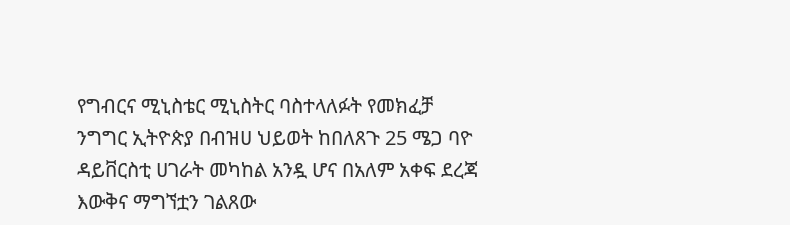የግብርና ሚኒስቴር ሚኒስትር ባስተላለፉት የመክፈቻ ንግግር ኢትዮጵያ በብዝሀ ህይወት ከበለጸጉ 25 ሜጋ ባዮ ዳይቨርስቲ ሀገራት መካከል አንዷ ሆና በአለም አቀፍ ደረጃ እውቅና ማግኘቷን ገልጸው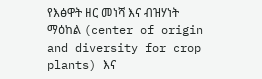የእፅዋት ዘር መነሻ እና ብዝሃነት ማዕከል (center of origin and diversity for crop plants) እና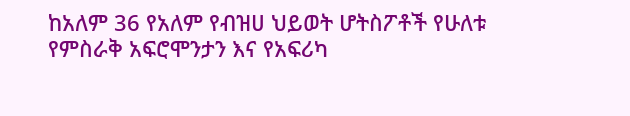ከአለም 36 የአለም የብዝሀ ህይወት ሆትስፖቶች የሁለቱ የምስራቅ አፍሮሞንታን እና የአፍሪካ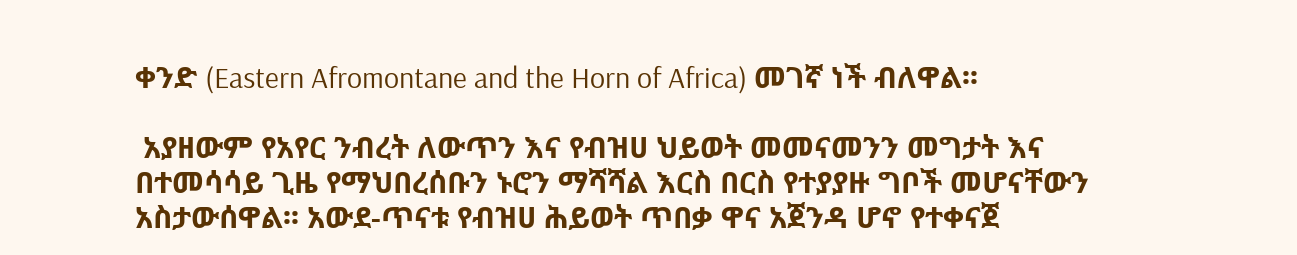ቀንድ (Eastern Afromontane and the Horn of Africa) መገኛ ነች ብለዋል፡፡

 አያዘውም የአየር ንብረት ለውጥን እና የብዝሀ ህይወት መመናመንን መግታት እና በተመሳሳይ ጊዜ የማህበረሰቡን ኑሮን ማሻሻል እርስ በርስ የተያያዙ ግቦች መሆናቸውን አስታውሰዋል፡፡ አውደ-ጥናቱ የብዝሀ ሕይወት ጥበቃ ዋና አጀንዳ ሆኖ የተቀናጀ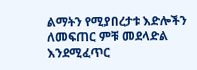ልማትን የሚያበረታቱ እድሎችን ለመፍጠር ምቹ መደላድል እንደሚፈጥር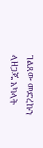ገልጸው መድረኩን ላዘጋጁ አካላት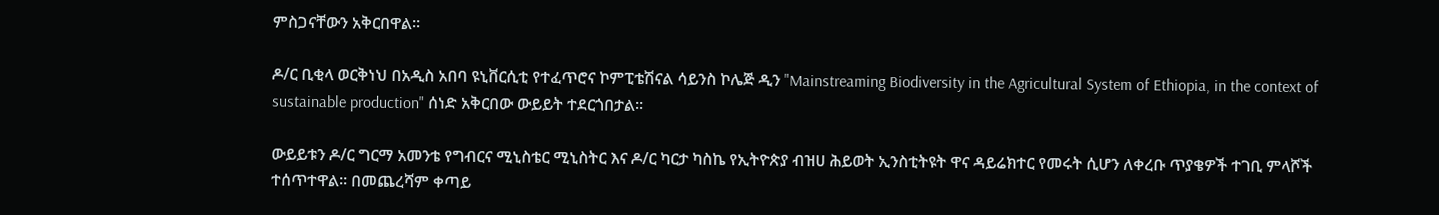ምስጋናቸውን አቅርበዋል፡፡

ዶ/ር ቢቂላ ወርቅነህ በአዲስ አበባ ዩኒቨርሲቲ የተፈጥሮና ኮምፒቴሽናል ሳይንስ ኮሌጅ ዲን "Mainstreaming Biodiversity in the Agricultural System of Ethiopia, in the context of sustainable production" ሰነድ አቅርበው ውይይት ተደርጎበታል፡፡

ውይይቱን ዶ/ር ግርማ አመንቴ የግብርና ሚኒስቴር ሚኒስትር እና ዶ/ር ካርታ ካስኬ የኢትዮጵያ ብዝሀ ሕይወት ኢንስቲትዩት ዋና ዳይሬክተር የመሩት ሲሆን ለቀረቡ ጥያቄዎች ተገቢ ምላሾች ተሰጥተዋል፡፡ በመጨረሻም ቀጣይ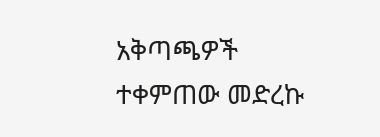አቅጣጫዎች ተቀምጠው መድረኩ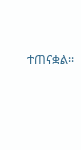ተጠናቋል፡፡